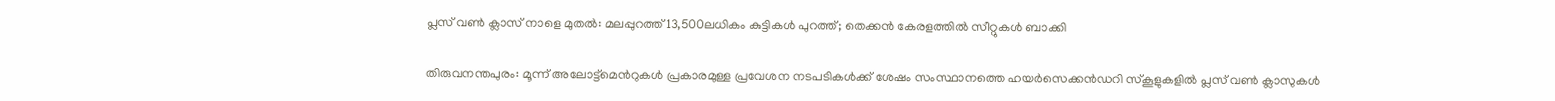പ്ലസ്‍ വൺ ക്ലാസ് നാളെ മുതൽ: മലപ്പുറത്ത് 13,500ലധികം കുട്ടികൾ പുറത്ത്; തെക്കൻ കേരളത്തിൽ സീറ്റുകൾ ബാക്കി

തിരുവനന്തപുരം: മൂന്ന് അലോട്ട്മെന്‍റുകൾ പ്രകാരമുള്ള പ്രവേശന നടപടികൾക്ക് ശേഷം സംസ്ഥാനത്തെ ഹയർസെക്കൻഡറി സ്കൂളുകളിൽ പ്ലസ് വൺ ക്ലാസുകൾ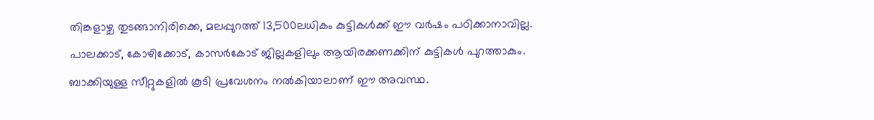തിങ്കളാഴ്ച തുടങ്ങാനിരിക്കെ, മലപ്പുറത്ത് 13,500ലധികം കുട്ടികൾക്ക് ഈ വർഷം പഠിക്കാനാവില്ല. പാലക്കാട്, കോഴിക്കോട്, കാസർകോട് ജില്ലകളിലും ആയിരക്കണക്കിന് കുട്ടികൾ പുറത്താകും. ബാക്കിയുള്ള സീറ്റുകളിൽ കൂടി പ്രവേശനം നൽകിയാലാണ് ഈ അവസ്ഥ.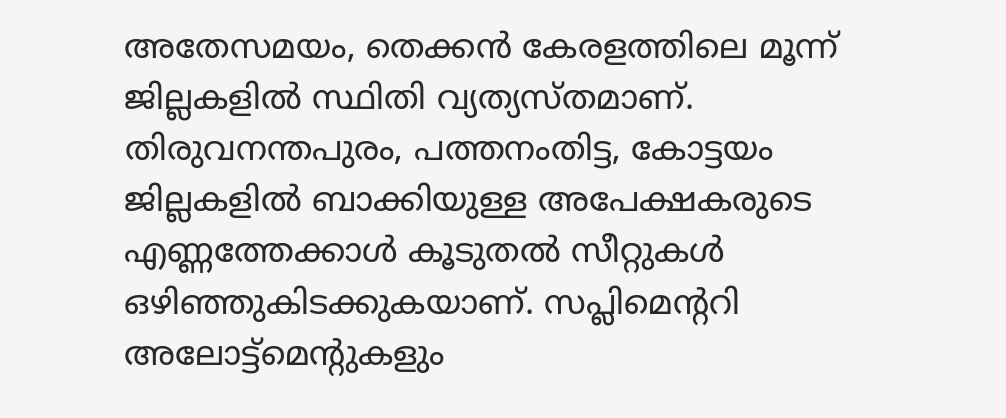അതേസമയം, തെക്കൻ കേരളത്തിലെ മൂന്ന് ജില്ലകളിൽ സ്ഥിതി വ്യത്യസ്തമാണ്. തിരുവനന്തപുരം, പത്തനംതിട്ട, കോട്ടയം ജില്ലകളിൽ ബാക്കിയുള്ള അപേക്ഷകരുടെ എണ്ണത്തേക്കാൾ കൂടുതൽ സീറ്റുകൾ ഒഴിഞ്ഞുകിടക്കുകയാണ്. സപ്ലിമെന്‍ററി അലോട്ട്മെന്‍റുകളും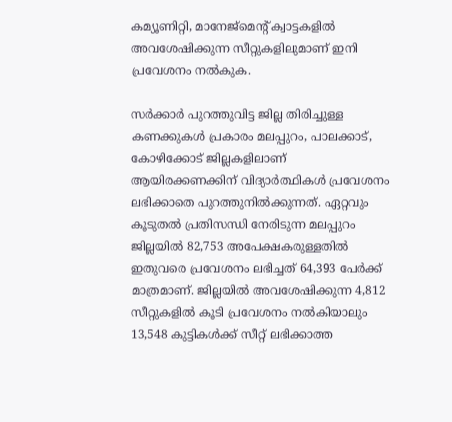കമ്യൂണിറ്റി, മാനേജ്മെന്‍റ് ക്വാട്ടകളിൽ അവശേഷിക്കുന്ന സീറ്റുകളിലുമാണ് ഇനി പ്രവേശനം നൽകുക.

സർക്കാർ പുറത്തുവിട്ട ജില്ല തിരിച്ചുള്ള കണക്കുകൾ പ്രകാരം മലപ്പുറം, പാലക്കാട്, കോഴിക്കോട് ജില്ലകളിലാണ് ആയിരക്കണക്കിന് വിദ്യാർത്ഥികൾ പ്രവേശനം ലഭിക്കാതെ പുറത്തുനിൽക്കുന്നത്. ഏറ്റവും കൂടുതൽ പ്രതിസന്ധി നേരിടുന്ന മലപ്പുറം ജില്ലയിൽ 82,753 അപേക്ഷകരുള്ളതിൽ ഇതുവരെ പ്രവേശനം ലഭിച്ചത് 64,393 പേർക്ക് മാത്രമാണ്. ജില്ലയിൽ അവശേഷിക്കുന്ന 4,812 സീറ്റുകളിൽ കൂടി പ്രവേശനം നൽകിയാലും 13,548 കുട്ടികൾക്ക് സീറ്റ് ലഭിക്കാത്ത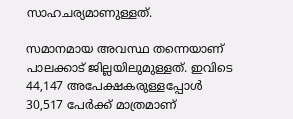സാഹചര്യമാണുള്ളത്.

സമാനമായ അവസ്ഥ തന്നെയാണ് പാലക്കാട് ജില്ലയിലുമുള്ളത്. ഇവിടെ 44,147 അപേക്ഷകരുള്ളപ്പോൾ 30,517 പേർക്ക് മാത്രമാണ്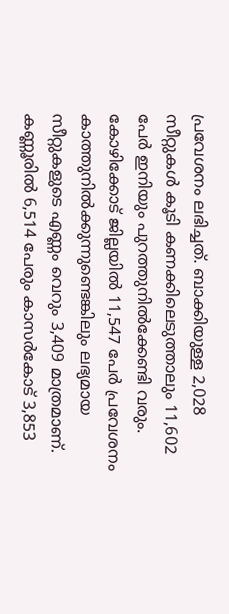പ്രവേശനം ലഭിച്ചത്. ബാക്കിയുള്ള 2,028 സീറ്റുകൾ കൂടി കണക്കിലെടുത്താലും 11,602 പേർ ഇനിയും പുറത്തുനിൽക്കേണ്ടി വരും. കോഴിക്കോട് ജില്ലയിൽ 11,547 പേർ പ്രവേശനം കാത്തുനിൽക്കുന്നുണ്ടെങ്കിലും ലഭ്യമായ സീറ്റുകളുടെ എണ്ണം വെറും 3,409 മാത്രമാണ്. കണ്ണൂരിൽ 6,514 പേരും കാസർകോട് 3,853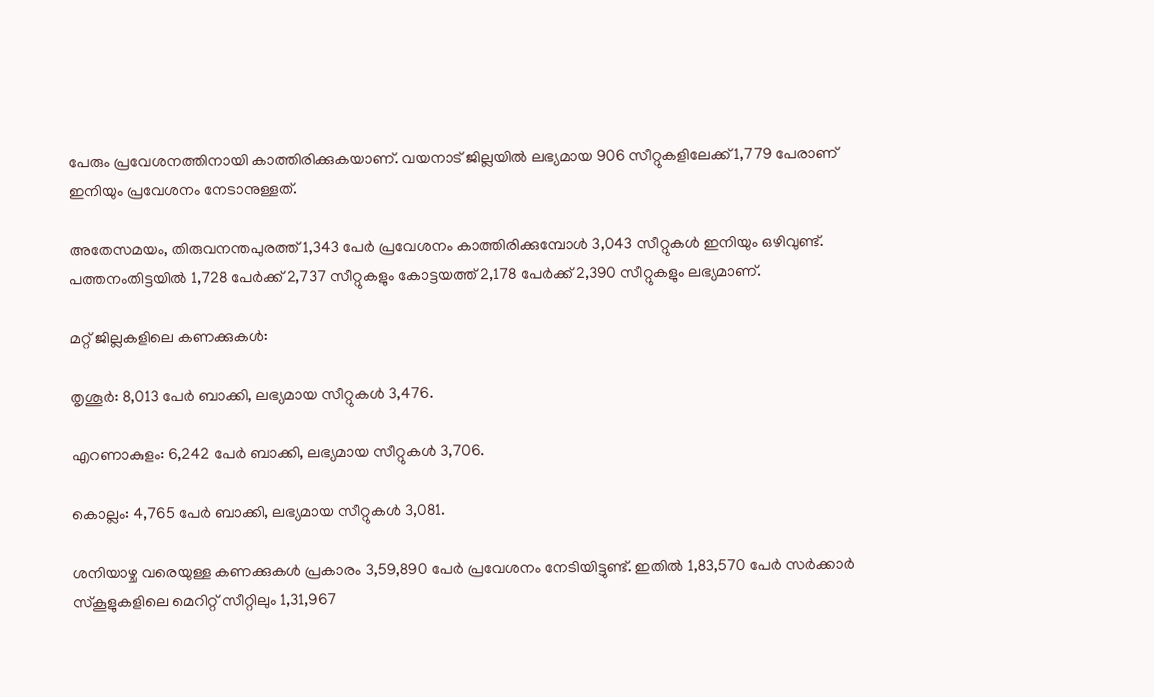പേരും പ്രവേശനത്തിനായി കാത്തിരിക്കുകയാണ്. വയനാട് ജില്ലയിൽ ലഭ്യമായ 906 സീറ്റുകളിലേക്ക് 1,779 പേരാണ് ഇനിയും പ്രവേശനം നേടാനുള്ളത്.

അതേസമയം, തിരുവനന്തപുരത്ത് 1,343 പേർ പ്രവേശനം കാത്തിരിക്കുമ്പോൾ 3,043 സീറ്റുകൾ ഇനിയും ഒഴിവുണ്ട്. പത്തനംതിട്ടയിൽ 1,728 പേർക്ക് 2,737 സീറ്റുകളും കോട്ടയത്ത് 2,178 പേർക്ക് 2,390 സീറ്റുകളും ലഭ്യമാണ്.

മറ്റ് ജില്ലകളിലെ കണക്കുകൾ:

തൃശൂർ: 8,013 പേർ ബാക്കി, ലഭ്യമായ സീറ്റുകൾ 3,476.

എറണാകുളം: 6,242 പേർ ബാക്കി, ലഭ്യമായ സീറ്റുകൾ 3,706.

കൊല്ലം: 4,765 പേർ ബാക്കി, ലഭ്യമായ സീറ്റുകൾ 3,081.

ശനിയാഴ്ച വരെയുള്ള കണക്കുകൾ പ്രകാരം 3,59,890 പേർ പ്രവേശനം നേടിയിട്ടുണ്ട്. ഇതിൽ 1,83,570 പേർ സർക്കാർ സ്കൂളുകളിലെ മെറിറ്റ് സീറ്റിലും 1,31,967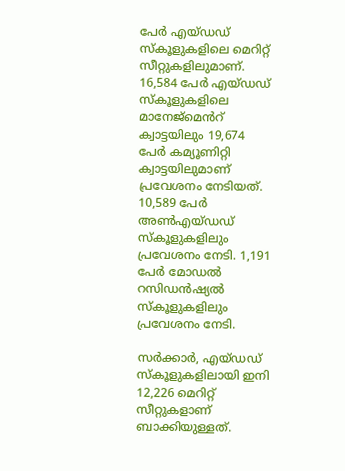പേർ എയ്ഡഡ് സ്കൂളുകളിലെ മെറിറ്റ് സീറ്റുകളിലുമാണ്. 16,584 പേർ എയ്ഡഡ് സ്കൂളുകളിലെ മാനേജ്മെൻറ് ക്വാട്ടയിലും 19,674 പേർ കമ്യൂണിറ്റി ക്വാട്ടയിലുമാണ് പ്രവേശനം നേടിയത്. 10,589 പേർ അൺഎയ്ഡഡ് സ്കൂളുകളിലും പ്രവേശനം നേടി. 1,191 പേർ മോഡൽ റസിഡൻഷ്യൽ സ്കൂളുകളിലും പ്രവേശനം നേടി.

സർക്കാർ, എയ്ഡഡ് സ്കൂളുകളിലായി ഇനി 12,226 മെറിറ്റ് സീറ്റുകളാണ് ബാക്കിയുള്ളത്.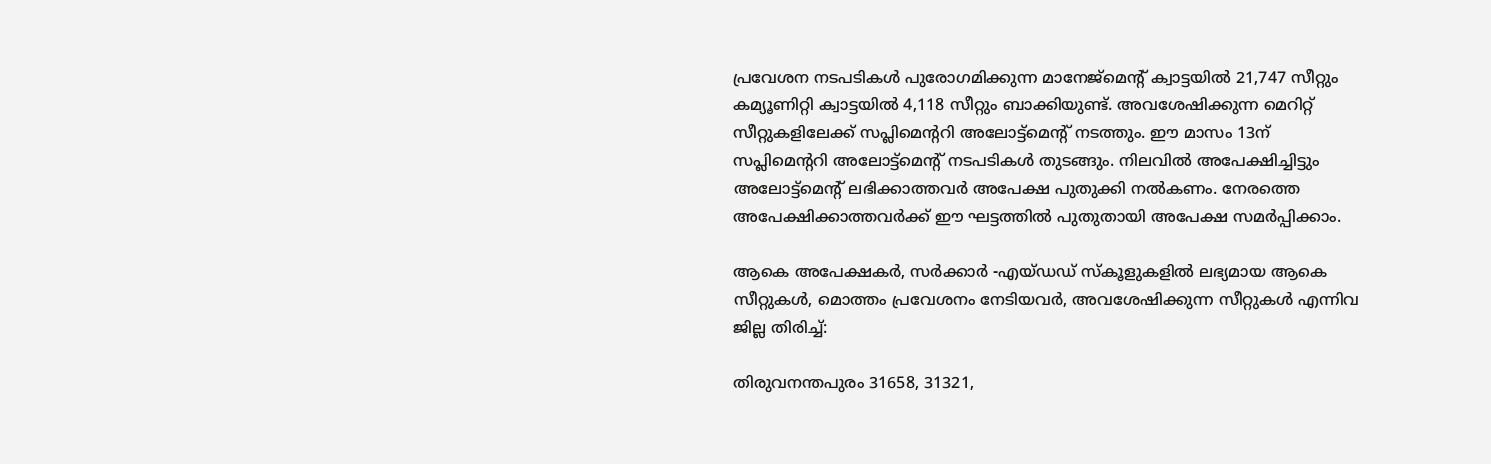പ്രവേശന നടപടികൾ പുരോഗമിക്കുന്ന മാനേജ്മെന്‍റ് ക്വാട്ടയിൽ 21,747 സീറ്റും കമ്യൂണിറ്റി ക്വാട്ടയിൽ 4,118 സീറ്റും ബാക്കിയുണ്ട്. അവശേഷിക്കുന്ന മെറിറ്റ് സീറ്റുകളിലേക്ക് സപ്ലിമെന്‍ററി അലോട്ട്മെന്‍റ് നടത്തും. ഈ മാസം 13ന് സപ്ലിമെന്‍ററി അലോട്ട്മെന്‍റ് നടപടികൾ തുടങ്ങും. നിലവിൽ അപേക്ഷിച്ചിട്ടും അലോട്ട്മെന്‍റ് ലഭിക്കാത്തവർ അപേക്ഷ പുതുക്കി നൽകണം. നേരത്തെ അപേക്ഷിക്കാത്തവർക്ക് ഈ ഘട്ടത്തിൽ പുതുതായി അപേക്ഷ സമർപ്പിക്കാം.

ആകെ അപേക്ഷകർ, സർക്കാർ -എയ്ഡഡ് സ്കൂളുകളിൽ ലഭ്യമായ ആകെ സീറ്റുകൾ, മൊത്തം പ്രവേശനം നേടിയവർ, അവശേഷിക്കുന്ന സീറ്റുകൾ എന്നിവ ജില്ല തിരിച്ച്:

തിരുവനന്തപുരം 31658, 31321,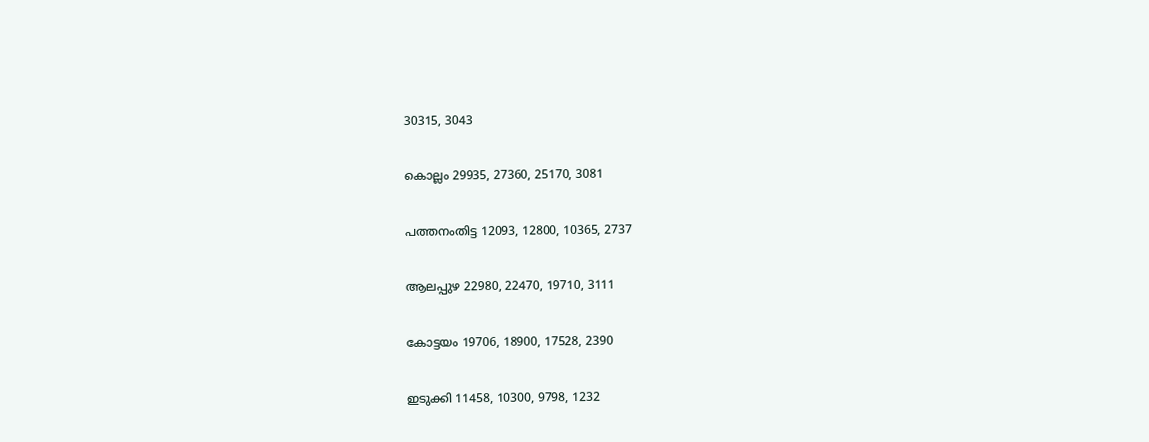30315, 3043

കൊല്ലം 29935, 27360, 25170, 3081

പത്തനംതിട്ട 12093, 12800, 10365, 2737

ആലപ്പുഴ 22980, 22470, 19710, 3111

കോട്ടയം 19706, 18900, 17528, 2390

ഇടുക്കി 11458, 10300, 9798, 1232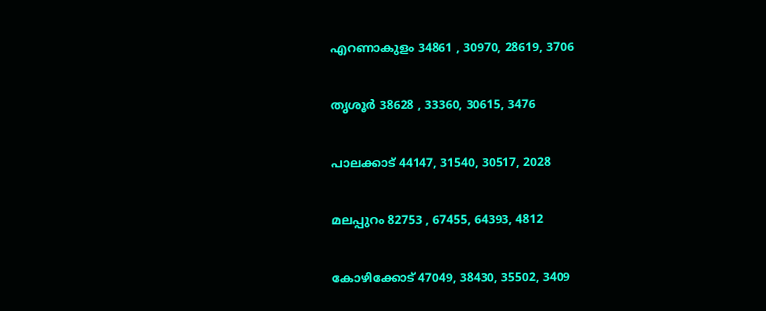എറണാകുളം 34861 , 30970, 28619, 3706

തൃശൂർ 38628 , 33360, 30615, 3476

പാലക്കാട് 44147, 31540, 30517, 2028

മലപ്പുറം 82753 , 67455, 64393, 4812

കോഴിക്കോട് 47049, 38430, 35502, 3409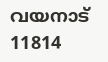വയനാട് 11814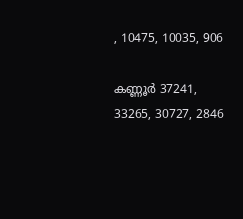, 10475, 10035, 906

കണ്ണൂർ 37241, 33265, 30727, 2846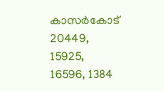കാസർകോട് 20449, 15925, 16596, 1384